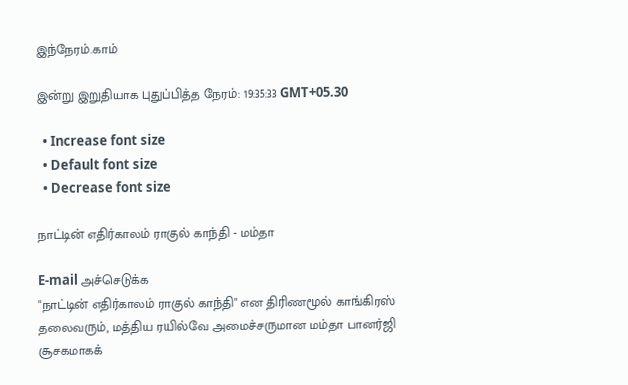இந்நேரம்.காம்

இன்று இறுதியாக புதுப்பித்த நேரம்: 19:35:33 GMT+05.30

  • Increase font size
  • Default font size
  • Decrease font size

நாட்டின் எதிர்காலம் ராகுல் காந்தி - மம்தா

E-mail அச்செடுக்க
"நாட்டின் எதிர்காலம் ராகுல் காந்தி" என திரிணமூல் காங்கிரஸ் தலைவரும், மத்திய ரயில்வே அமைச்சருமான மம்தா பானர்ஜி சூசகமாகக்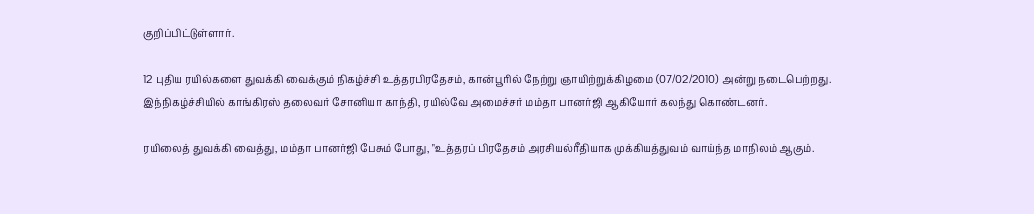குறிப்பிட்டுள்ளார்.

12 புதிய ரயில்களை துவக்கி வைக்கும் நிகழ்ச்சி உத்தரபிரதேசம், கான்பூரில் நேற்று ஞாயிற்றுக்கிழமை (07/02/2010) அன்று நடைபெற்றது. இந்நிகழ்ச்சியில் காங்கிரஸ் தலைவர் சோனியா காந்தி, ரயில்வே அமைச்சர் மம்தா பானர்ஜி ஆகியோர் கலந்து கொண்டனர்.

ரயிலைத் துவக்கி வைத்து, மம்தா பானர்ஜி பேசும் போது, "உத்தரப் பிரதேசம் அரசியல்ரீதியாக முக்கியத்துவம் வாய்ந்த மாநிலம் ஆகும்.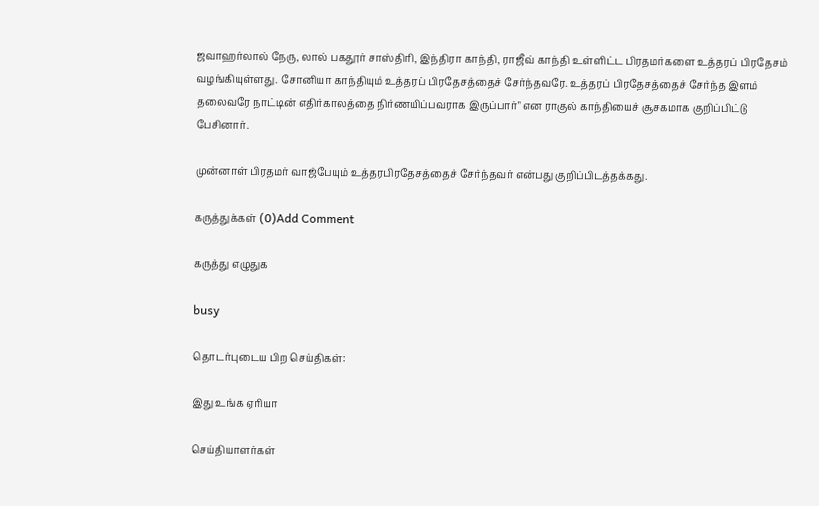ஜவாஹர்லால் நேரு, லால் பகதூர் சாஸ்திரி, இந்திரா காந்தி, ராஜீவ் காந்தி உள்ளிட்ட பிரதமர்களை உத்தரப் பிரதேசம் வழங்கியுள்ளது. சோனியா காந்தியும் உத்தரப் பிரதேசத்தைச் சேர்ந்தவரே. உத்தரப் பிரதேசத்தைச் சேர்ந்த இளம் தலைவரே நாட்டின் எதிர்காலத்தை நிர்ணயிப்பவராக இருப்பார்" என ராகுல் காந்தியைச் சூசகமாக குறிப்பிட்டு பேசினார்.

முன்னாள் பிரதமர் வாஜ்பேயும் உத்தரபிரதேசத்தைச் சேர்ந்தவர் என்பது குறிப்பிடத்தக்கது.

கருத்துக்கள் (0)Add Comment

கருத்து எழுதுக

busy

தொடர்புடைய பிற செய்திகள்:

இது உங்க ஏரியா

செய்தியாளர்கள்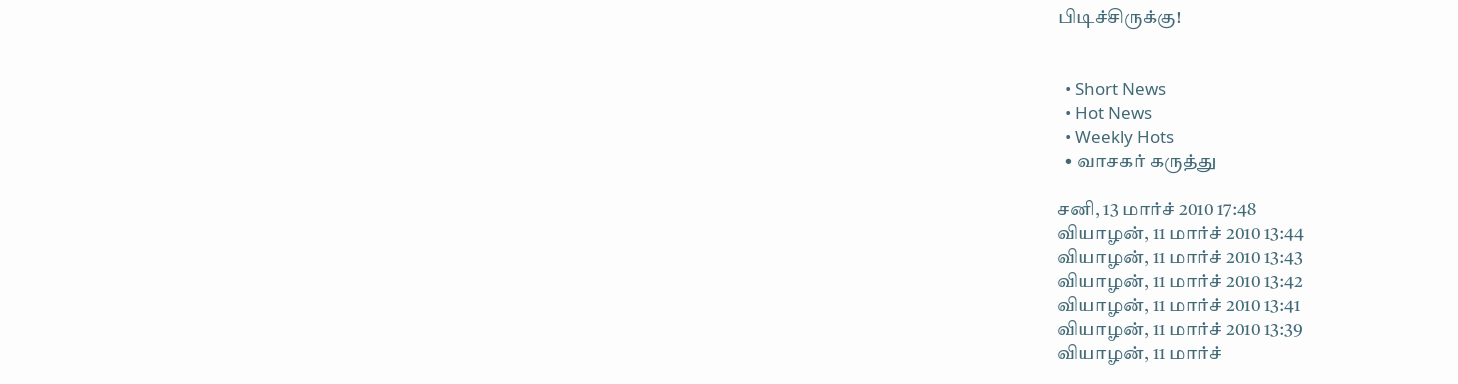பிடிச்சிருக்கு!


  • Short News
  • Hot News
  • Weekly Hots
  • வாசகர் கருத்து

சனி, 13 மார்ச் 2010 17:48
வியாழன், 11 மார்ச் 2010 13:44
வியாழன், 11 மார்ச் 2010 13:43
வியாழன், 11 மார்ச் 2010 13:42
வியாழன், 11 மார்ச் 2010 13:41
வியாழன், 11 மார்ச் 2010 13:39
வியாழன், 11 மார்ச்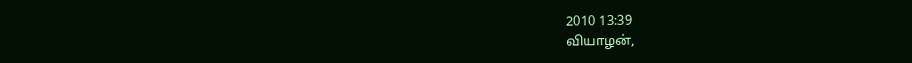2010 13:39
வியாழன்,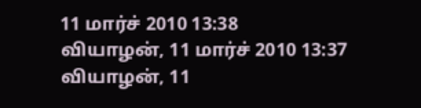11 மார்ச் 2010 13:38
வியாழன், 11 மார்ச் 2010 13:37
வியாழன், 11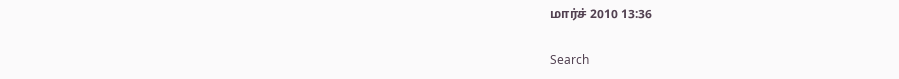மார்ச் 2010 13:36

Search